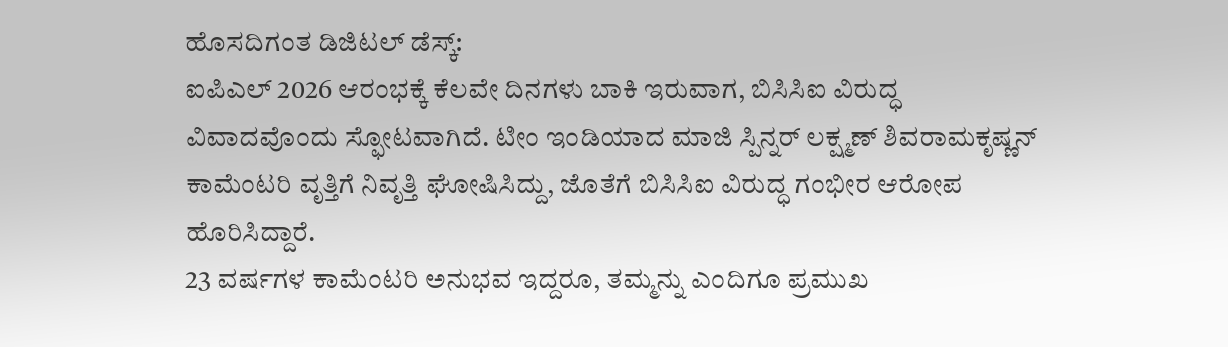ಹೊಸದಿಗಂತ ಡಿಜಿಟಲ್ ಡೆಸ್ಕ್:
ಐಪಿಎಲ್ 2026 ಆರಂಭಕ್ಕೆ ಕೆಲವೇ ದಿನಗಳು ಬಾಕಿ ಇರುವಾಗ, ಬಿಸಿಸಿಐ ವಿರುದ್ಧ ವಿವಾದವೊಂದು ಸ್ಫೋಟವಾಗಿದೆ. ಟೀಂ ಇಂಡಿಯಾದ ಮಾಜಿ ಸ್ಪಿನ್ನರ್ ಲಕ್ಷ್ಮಣ್ ಶಿವರಾಮಕೃಷ್ಣನ್ ಕಾಮೆಂಟರಿ ವೃತ್ತಿಗೆ ನಿವೃತ್ತಿ ಘೋಷಿಸಿದ್ದು, ಜೊತೆಗೆ ಬಿಸಿಸಿಐ ವಿರುದ್ಧ ಗಂಭೀರ ಆರೋಪ ಹೊರಿಸಿದ್ದಾರೆ.
23 ವರ್ಷಗಳ ಕಾಮೆಂಟರಿ ಅನುಭವ ಇದ್ದರೂ, ತಮ್ಮನ್ನು ಎಂದಿಗೂ ಪ್ರಮುಖ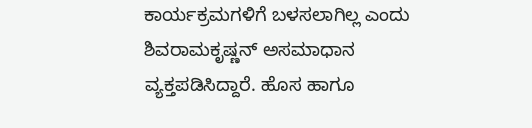ಕಾರ್ಯಕ್ರಮಗಳಿಗೆ ಬಳಸಲಾಗಿಲ್ಲ ಎಂದು ಶಿವರಾಮಕೃಷ್ಣನ್ ಅಸಮಾಧಾನ ವ್ಯಕ್ತಪಡಿಸಿದ್ದಾರೆ. ಹೊಸ ಹಾಗೂ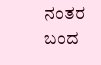ನಂತರ ಬಂದ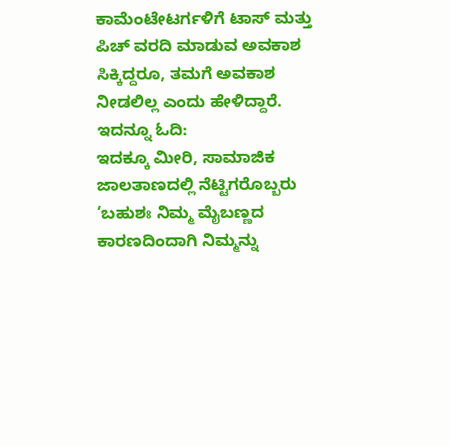ಕಾಮೆಂಟೇಟರ್ಗಳಿಗೆ ಟಾಸ್ ಮತ್ತು ಪಿಚ್ ವರದಿ ಮಾಡುವ ಅವಕಾಶ ಸಿಕ್ಕಿದ್ದರೂ, ತಮಗೆ ಅವಕಾಶ ನೀಡಲಿಲ್ಲ ಎಂದು ಹೇಳಿದ್ದಾರೆ.
ಇದನ್ನೂ ಓದಿ:
ಇದಕ್ಕೂ ಮೀರಿ, ಸಾಮಾಜಿಕ ಜಾಲತಾಣದಲ್ಲಿ ನೆಟ್ಟಿಗರೊಬ್ಬರು ‘ಬಹುಶಃ ನಿಮ್ಮ ಮೈಬಣ್ಣದ ಕಾರಣದಿಂದಾಗಿ ನಿಮ್ಮನ್ನು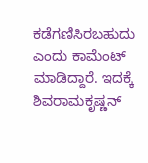ಕಡೆಗಣಿಸಿರಬಹುದು ಎಂದು ಕಾಮೆಂಟ್ ಮಾಡಿದ್ದಾರೆ. ಇದಕ್ಕೆ ಶಿವರಾಮಕೃಷ್ಣನ್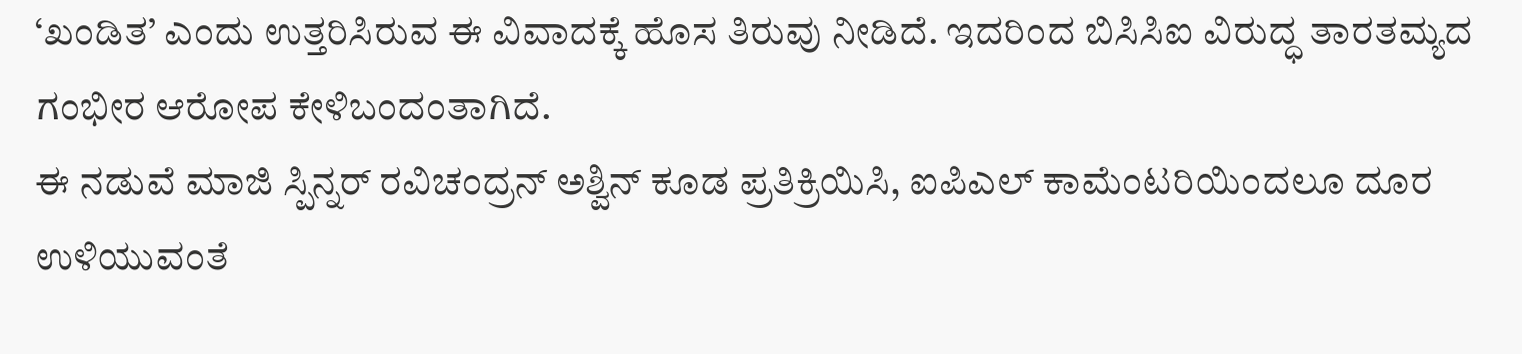‘ಖಂಡಿತ’ ಎಂದು ಉತ್ತರಿಸಿರುವ ಈ ವಿವಾದಕ್ಕೆ ಹೊಸ ತಿರುವು ನೀಡಿದೆ. ಇದರಿಂದ ಬಿಸಿಸಿಐ ವಿರುದ್ಧ ತಾರತಮ್ಯದ ಗಂಭೀರ ಆರೋಪ ಕೇಳಿಬಂದಂತಾಗಿದೆ.
ಈ ನಡುವೆ ಮಾಜಿ ಸ್ಪಿನ್ನರ್ ರವಿಚಂದ್ರನ್ ಅಶ್ವಿನ್ ಕೂಡ ಪ್ರತಿಕ್ರಿಯಿಸಿ, ಐಪಿಎಲ್ ಕಾಮೆಂಟರಿಯಿಂದಲೂ ದೂರ ಉಳಿಯುವಂತೆ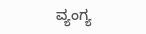ವ್ಯಂಗ್ಯ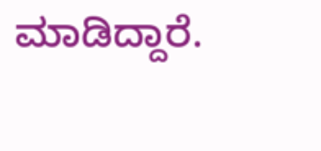ಮಾಡಿದ್ದಾರೆ.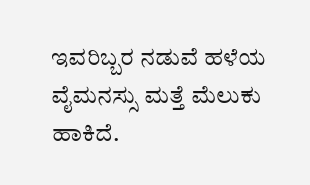ಇವರಿಬ್ಬರ ನಡುವೆ ಹಳೆಯ ವೈಮನಸ್ಸು ಮತ್ತೆ ಮೆಲುಕು ಹಾಕಿದೆ.